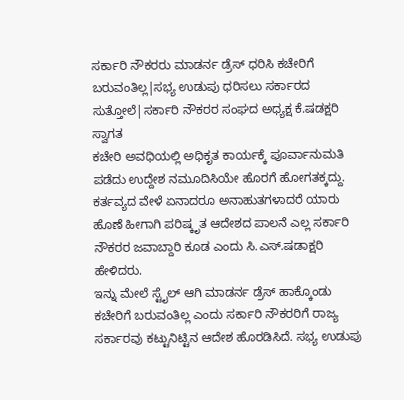ಸರ್ಕಾರಿ ನೌಕರರು ಮಾಡರ್ನ ಡ್ರೆಸ್ ಧರಿಸಿ ಕಚೇರಿಗೆ ಬರುವಂತಿಲ್ಲ|ಸಭ್ಯ ಉಡುಪು ಧರಿಸಲು ಸರ್ಕಾರದ ಸುತ್ತೋಲೆ|ಸರ್ಕಾರಿ ನೌಕರರ ಸಂಘದ ಅಧ್ಯಕ್ಷ ಕೆ.ಷಡಕ್ಷರಿ ಸ್ವಾಗತ
ಕಚೇರಿ ಅವಧಿಯಲ್ಲಿ ಅಧಿಕೃತ ಕಾರ್ಯಕ್ಕೆ ಪೂರ್ವಾನುಮತಿ ಪಡೆದು ಉದ್ದೇಶ ನಮೂದಿಸಿಯೇ ಹೊರಗೆ ಹೋಗತಕ್ಕದ್ದು. ಕರ್ತವ್ಯದ ವೇಳೆ ಏನಾದರೂ ಅನಾಹುತಗಳಾದರೆ ಯಾರು ಹೊಣೆ ಹೀಗಾಗಿ ಪರಿಷ್ಕೃತ ಆದೇಶದ ಪಾಲನೆ ಎಲ್ಲ ಸರ್ಕಾರಿ ನೌಕರರ ಜವಾಬ್ದಾರಿ ಕೂಡ ಎಂದು ಸಿ.ಎಸ್.ಷಡಾಕ್ಷರಿ ಹೇಳಿದರು.
ಇನ್ನು ಮೇಲೆ ಸ್ಟೈಲ್ ಆಗಿ ಮಾಡರ್ನ ಡ್ರೆಸ್ ಹಾಕ್ಕೊಂಡು ಕಚೇರಿಗೆ ಬರುವಂತಿಲ್ಲ ಎಂದು ಸರ್ಕಾರಿ ನೌಕರರಿಗೆ ರಾಜ್ಯ ಸರ್ಕಾರವು ಕಟ್ಟುನಿಟ್ಟಿನ ಆದೇಶ ಹೊರಡಿಸಿದೆ. ಸಭ್ಯ ಉಡುಪು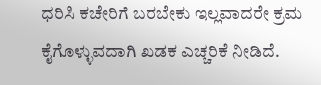ಧರಿಸಿ ಕಚೇರಿಗೆ ಬರಬೇಕು ಇಲ್ಲವಾದರೇ ಕ್ರಮ ಕೈಗೊಳ್ಳುವದಾಗಿ ಖಡಕ ಎಚ್ಚರಿಕೆ ನೀಡಿದೆ.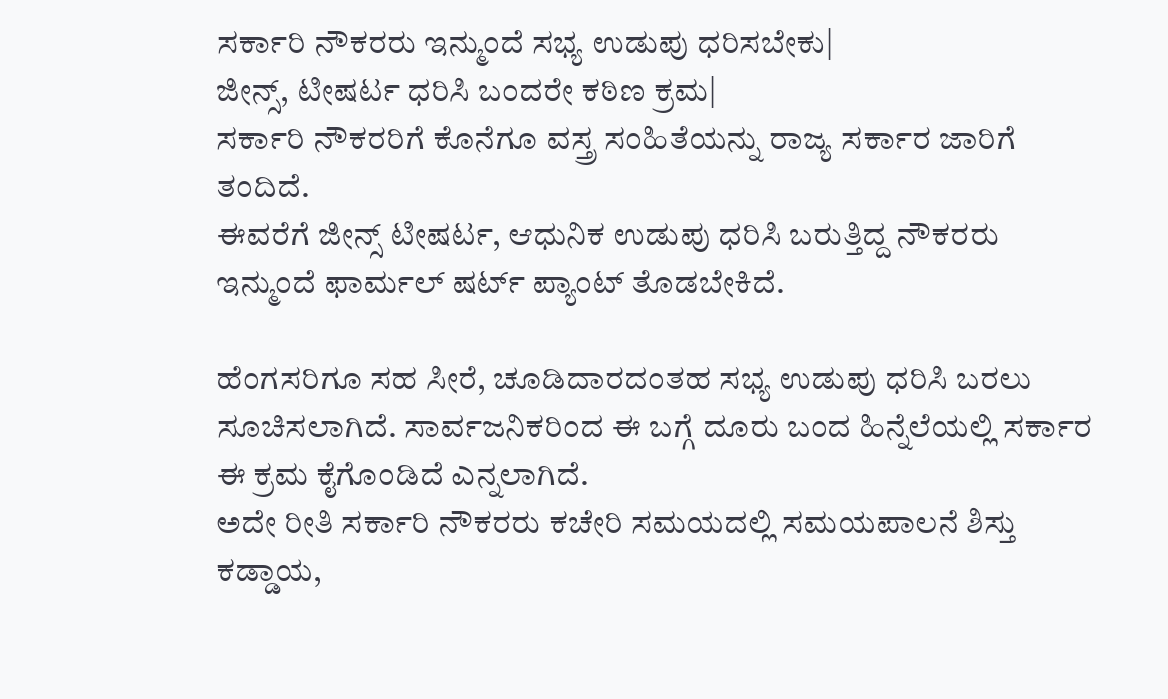ಸರ್ಕಾರಿ ನೌಕರರು ಇನ್ಮುಂದೆ ಸಭ್ಯ ಉಡುಪು ಧರಿಸಬೇಕು|
ಜೀನ್ಸ್, ಟೀಷರ್ಟ ಧರಿಸಿ ಬಂದರೇ ಕಠಿಣ ಕ್ರಮ|
ಸರ್ಕಾರಿ ನೌಕರರಿಗೆ ಕೊನೆಗೂ ವಸ್ತ್ರ ಸಂಹಿತೆಯನ್ನು ರಾಜ್ಯ ಸರ್ಕಾರ ಜಾರಿಗೆ ತಂದಿದೆ.
ಈವರೆಗೆ ಜೀನ್ಸ್ ಟೀಷರ್ಟ, ಆಧುನಿಕ ಉಡುಪು ಧರಿಸಿ ಬರುತ್ತಿದ್ದ ನೌಕರರು ಇನ್ಮುಂದೆ ಫಾರ್ಮಲ್ ಷರ್ಟ್ ಪ್ಯಾಂಟ್ ತೊಡಬೇಕಿದೆ.

ಹೆಂಗಸರಿಗೂ ಸಹ ಸೀರೆ, ಚೂಡಿದಾರದಂತಹ ಸಭ್ಯ ಉಡುಪು ಧರಿಸಿ ಬರಲು ಸೂಚಿಸಲಾಗಿದೆ. ಸಾರ್ವಜನಿಕರಿಂದ ಈ ಬಗ್ಗೆ ದೂರು ಬಂದ ಹಿನ್ನೆಲೆಯಲ್ಲಿ ಸರ್ಕಾರ ಈ ಕ್ರಮ ಕೈಗೊಂಡಿದೆ ಎನ್ನಲಾಗಿದೆ.
ಅದೇ ರೀತಿ ಸರ್ಕಾರಿ ನೌಕರರು ಕಚೇರಿ ಸಮಯದಲ್ಲಿ ಸಮಯಪಾಲನೆ ಶಿಸ್ತು ಕಡ್ಡಾಯ,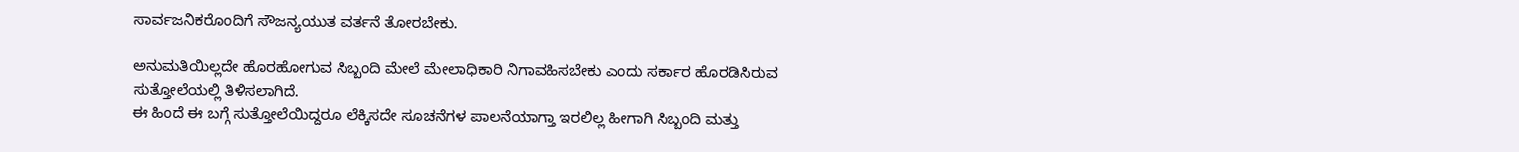ಸಾರ್ವಜನಿಕರೊಂದಿಗೆ ಸೌಜನ್ಯಯುತ ವರ್ತನೆ ತೋರಬೇಕು.

ಅನುಮತಿಯಿಲ್ಲದೇ ಹೊರಹೋಗುವ ಸಿಬ್ಬಂದಿ ಮೇಲೆ ಮೇಲಾಧಿಕಾರಿ ನಿಗಾವಹಿಸಬೇಕು ಎಂದು ಸರ್ಕಾರ ಹೊರಡಿಸಿರುವ ಸುತ್ತೋಲೆಯಲ್ಲಿ ತಿಳಿಸಲಾಗಿದೆ.
ಈ ಹಿಂದೆ ಈ ಬಗ್ಗೆ ಸುತ್ತೋಲೆಯಿದ್ದರೂ ಲೆಕ್ಕಿಸದೇ ಸೂಚನೆಗಳ ಪಾಲನೆಯಾಗ್ತಾ ಇರಲಿಲ್ಲ ಹೀಗಾಗಿ ಸಿಬ್ಬಂದಿ ಮತ್ತು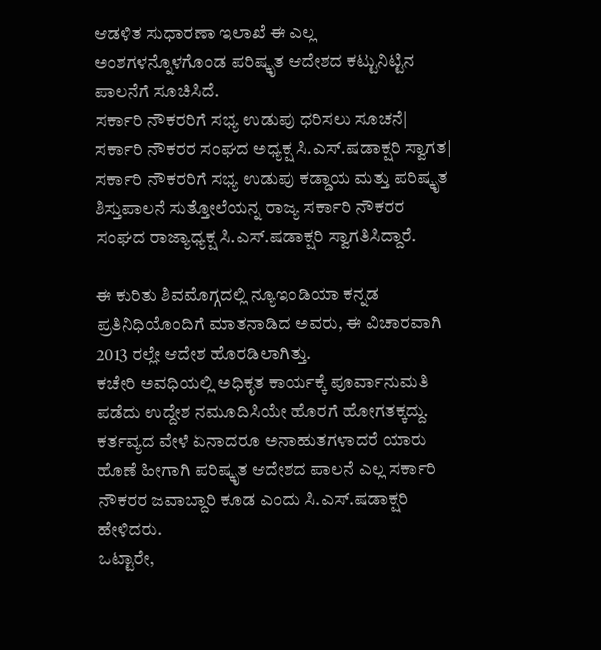ಆಡಳಿತ ಸುಧಾರಣಾ ಇಲಾಖೆ ಈ ಎಲ್ಲ ಅಂಶಗಳನ್ನೊಳಗೊಂಡ ಪರಿಷ್ಕೃತ ಆದೇಶದ ಕಟ್ಟುನಿಟ್ಟಿನ ಪಾಲನೆಗೆ ಸೂಚಿಸಿದೆ.
ಸರ್ಕಾರಿ ನೌಕರರಿಗೆ ಸಭ್ಯ ಉಡುಪು ಧರಿಸಲು ಸೂಚನೆ|
ಸರ್ಕಾರಿ ನೌಕರರ ಸಂಘದ ಅಧ್ಯಕ್ಷ ಸಿ.ಎಸ್.ಷಡಾಕ್ಷರಿ ಸ್ವಾಗತ|
ಸರ್ಕಾರಿ ನೌಕರರಿಗೆ ಸಭ್ಯ ಉಡುಪು ಕಡ್ಡಾಯ ಮತ್ತು ಪರಿಷ್ಕೃತ ಶಿಸ್ತುಪಾಲನೆ ಸುತ್ತೋಲೆಯನ್ನ ರಾಜ್ಯ ಸರ್ಕಾರಿ ನೌಕರರ ಸಂಘದ ರಾಜ್ಯಾಧ್ಯಕ್ಷ ಸಿ.ಎಸ್.ಷಡಾಕ್ಷರಿ ಸ್ವಾಗತಿಸಿದ್ದಾರೆ.

ಈ ಕುರಿತು ಶಿವಮೊಗ್ಗದಲ್ಲಿ ನ್ಯೂಇಂಡಿಯಾ ಕನ್ನಡ ಪ್ರತಿನಿಧಿಯೊಂದಿಗೆ ಮಾತನಾಡಿದ ಅವರು, ಈ ವಿಚಾರವಾಗಿ 2013 ರಲ್ಲೇ ಆದೇಶ ಹೊರಡಿಲಾಗಿತ್ತು.
ಕಚೇರಿ ಅವಧಿಯಲ್ಲಿ ಅಧಿಕೃತ ಕಾರ್ಯಕ್ಕೆ ಪೂರ್ವಾನುಮತಿ ಪಡೆದು ಉದ್ದೇಶ ನಮೂದಿಸಿಯೇ ಹೊರಗೆ ಹೋಗತಕ್ಕದ್ದು. ಕರ್ತವ್ಯದ ವೇಳೆ ಏನಾದರೂ ಅನಾಹುತಗಳಾದರೆ ಯಾರು ಹೊಣೆ ಹೀಗಾಗಿ ಪರಿಷ್ಕೃತ ಆದೇಶದ ಪಾಲನೆ ಎಲ್ಲ ಸರ್ಕಾರಿ ನೌಕರರ ಜವಾಬ್ದಾರಿ ಕೂಡ ಎಂದು ಸಿ.ಎಸ್.ಷಡಾಕ್ಷರಿ ಹೇಳಿದರು.
ಒಟ್ಟಾರೇ,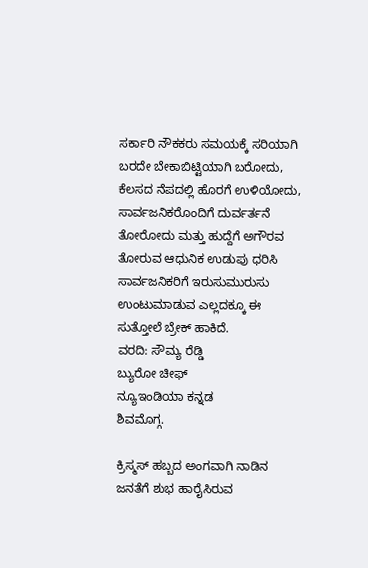ಸರ್ಕಾರಿ ನೌಕಕರು ಸಮಯಕ್ಕೆ ಸರಿಯಾಗಿ ಬರದೇ ಬೇಕಾಬಿಟ್ಟಿಯಾಗಿ ಬರೋದು, ಕೆಲಸದ ನೆಪದಲ್ಲಿ ಹೊರಗೆ ಉಳಿಯೋದು, ಸಾರ್ವಜನಿಕರೊಂದಿಗೆ ದುರ್ವರ್ತನೆ ತೋರೋದು ಮತ್ತು ಹುದ್ದೆಗೆ ಅಗೌರವ ತೋರುವ ಆಧುನಿಕ ಉಡುಪು ಧರಿಸಿ ಸಾರ್ವಜನಿಕರಿಗೆ ಇರುಸುಮುರುಸು ಉಂಟುಮಾಡುವ ಎಲ್ಲದಕ್ಕೂ ಈ ಸುತ್ತೋಲೆ ಬ್ರೇಕ್ ಹಾಕಿದೆ.
ವರದಿ: ಸೌಮ್ಯ ರೆಡ್ಡಿ
ಬ್ಯುರೋ ಚೀಫ್
ನ್ಯೂಇಂಡಿಯಾ ಕನ್ನಡ
ಶಿವಮೊಗ್ಗ.

ಕ್ರಿಸ್ಮಸ್ ಹಬ್ಬದ ಅಂಗವಾಗಿ ನಾಡಿನ ಜನತೆಗೆ ಶುಭ ಹಾರೈಸಿರುವ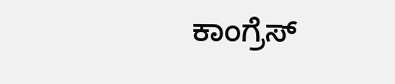ಕಾಂಗ್ರೆಸ್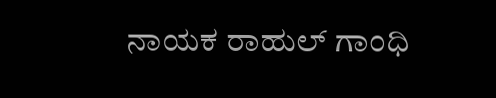ನಾಯಕ ರಾಹುಲ್ ಗಾಂಧಿ